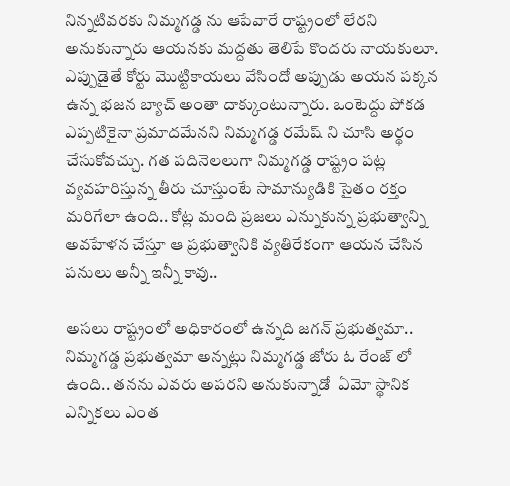నిన్నటివరకు నిమ్మగడ్డ ను ఆపేవారే రాష్ట్రంలో లేరని అనుకున్నారు ఆయనకు మద్దతు తెలిపే కొందరు నాయకులూ. ఎప్పుడైతే కోర్టు మొట్టికాయలు వేసిందో అప్పుడు అయన పక్కన ఉన్న భజన బ్యాచ్ అంతా దాక్కుంటున్నారు. ఒంటెద్దు పోకడ ఎప్పటికైనా ప్రమాదమేనని నిమ్మగడ్డ రమేష్ ని చూసి అర్థం చేసుకోవచ్చు. గత పదినెలలుగా నిమ్మగడ్డ రాష్ట్రం పట్ల వ్యవహరిస్తున్న తీరు చూస్తుంటే సామాన్యుడికి సైతం రక్తం మరిగేలా ఉంది.. కోట్ల మంది ప్రజలు ఎన్నుకున్న ప్రభుత్వాన్ని అవహేళన చేస్తూ ఆ ప్రభుత్వానికి వ్యతిరేకంగా ఆయన చేసిన పనులు అన్నీ ఇన్నీ కావు..

అసలు రాష్ట్రంలో అధికారంలో ఉన్నది జగన్ ప్రభుత్వమా.. నిమ్మగడ్డ ప్రభుత్వమా అన్నట్లు నిమ్మగడ్డ జోరు ఓ రేంజ్ లో ఉంది.. తనను ఎవరు అపరని అనుకున్నాడో  ఏమో స్థానిక ఎన్నికలు ఎంత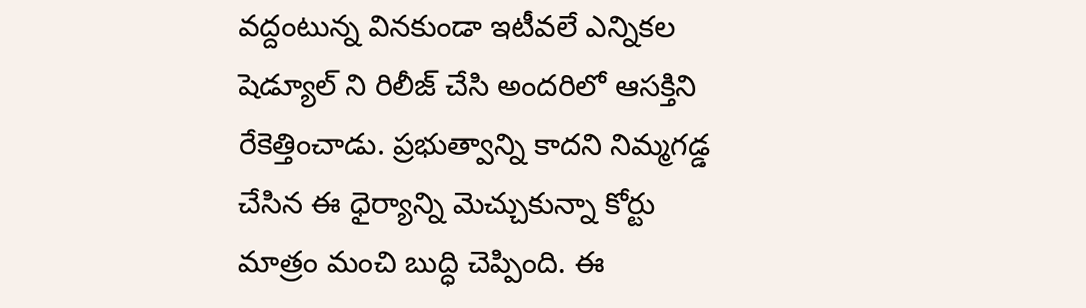వద్దంటున్న వినకుండా ఇటీవలే ఎన్నికల షెడ్యూల్ ని రిలీజ్ చేసి అందరిలో ఆసక్తిని రేకెత్తించాడు. ప్రభుత్వాన్ని కాదని నిమ్మగడ్డ చేసిన ఈ ధైర్యాన్ని మెచ్చుకున్నా కోర్టు మాత్రం మంచి బుద్ధి చెప్పింది. ఈ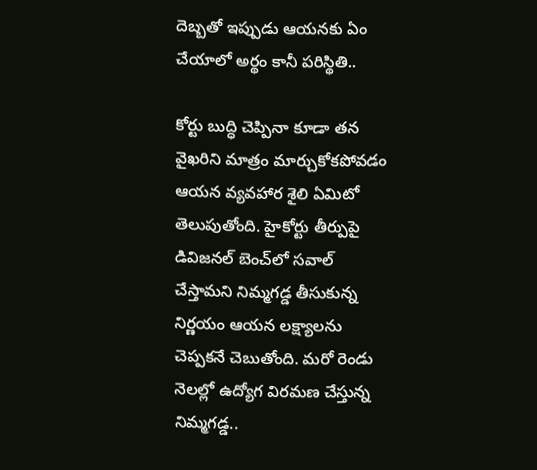దెబ్బతో ఇప్పుడు ఆయనకు ఏం చేయాలో అర్థం కానీ పరిస్థితి..

కోర్టు బుద్ధి చెప్పినా కూడా తన  వైఖరిని మాత్రం మార్చుకోకపోవడం ఆయన వ్యవహార శైలి ఏమిటో తెలుపుతోంది. హైకోర్టు తీర్పుపై డివిజనల్‌ బెంచ్‌లో సవాల్‌ చేస్తామని నిమ్మగడ్డ తీసుకున్న నిర్ణయం ఆయన లక్ష్యాలను చెప్పకనే చెబుతోంది. మరో రెండు నెలల్లో ఉద్యోగ విరమణ చేస్తున్న నిమ్మగడ్డ..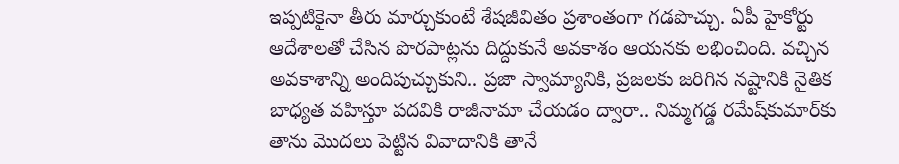ఇప్పటికైనా తీరు మార్చుకుంటే శేషజీవితం ప్రశాంతంగా గడపొచ్చు. ఏపీ హైకోర్టు ఆదేశాలతో చేసిన పొరపాట్లను దిద్దుకునే అవకాశం ఆయనకు లభించింది. వచ్చిన అవకాశాన్ని అందిపుచ్చుకుని.. ప్రజా స్వామ్యానికి, ప్రజలకు జరిగిన నష్టానికి నైతిక బాధ్యత వహిస్తూ పదవికి రాజీనామా చేయడం ద్వారా.. నిమ్మగడ్డ రమేష్‌కుమార్‌కు తాను మొదలు పెట్టిన వివాదానికి తానే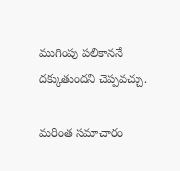ముగింపు పలికాననే దక్కుతుందని చెప్పవచ్చు.

మరింత సమాచారం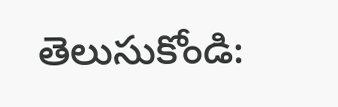తెలుసుకోండి: